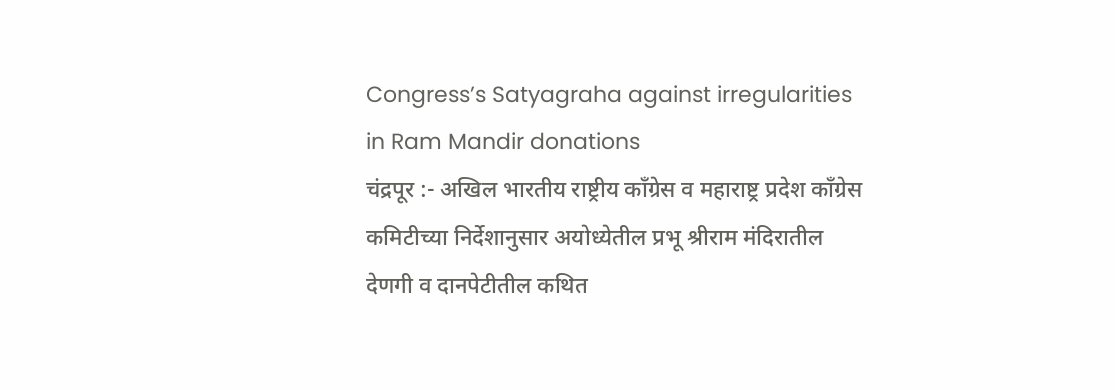Congress’s Satyagraha against irregularities in Ram Mandir donations
चंद्रपूर :- अखिल भारतीय राष्ट्रीय काँग्रेस व महाराष्ट्र प्रदेश काँग्रेस कमिटीच्या निर्देशानुसार अयोध्येतील प्रभू श्रीराम मंदिरातील देणगी व दानपेटीतील कथित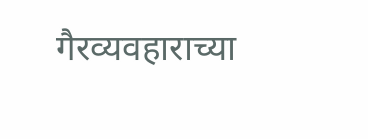गैरव्यवहाराच्या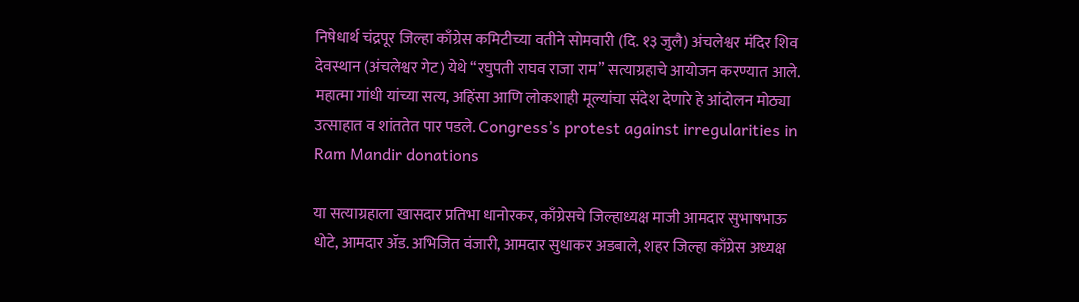निषेधार्थ चंद्रपूर जिल्हा काँग्रेस कमिटीच्या वतीने सोमवारी (दि. १३ जुलै) अंचलेश्वर मंदिर शिव देवस्थान (अंचलेश्वर गेट) येथे “रघुपती राघव राजा राम” सत्याग्रहाचे आयोजन करण्यात आले. महात्मा गांधी यांच्या सत्य, अहिंसा आणि लोकशाही मूल्यांचा संदेश देणारे हे आंदोलन मोठ्या उत्साहात व शांततेत पार पडले. Congress’s protest against irregularities in Ram Mandir donations

या सत्याग्रहाला खासदार प्रतिभा धानोरकर, काँग्रेसचे जिल्हाध्यक्ष माजी आमदार सुभाषभाऊ धोटे, आमदार ॲड. अभिजित वंजारी, आमदार सुधाकर अडबाले, शहर जिल्हा काँग्रेस अध्यक्ष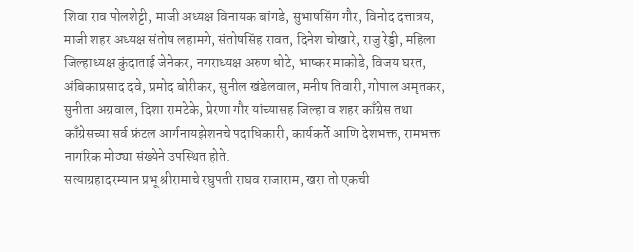शिवा राव पोलशेट्टी, माजी अध्यक्ष विनायक बांगडे, सुभाषसिंग गौर, विनोद दत्तात्रय, माजी शहर अध्यक्ष संतोष लहामगे, संतोषसिंह रावत, दिनेश चोखारे, राजु रेड्डी, महिला जिल्हाध्यक्ष कुंदाताई जेनेकर, नगराध्यक्ष अरुण धोटे, भाष्कर माकोडे, विजय घरत, अंबिकाप्रसाद दवे, प्रमोद बोरीकर, सुनील खंडेलवाल, मनीष तिवारी, गोपाल अमृतकर, सुनीता अग्रवाल, दिशा रामटेके, प्रेरणा गौर यांच्यासह जिल्हा व शहर काँग्रेस तथा काँग्रेसच्या सर्व फ्रंटल आर्गनायझेशनचे पदाधिकारी, कार्यकर्ते आणि देशभक्त, रामभक्त नागरिक मोठ्या संख्येने उपस्थित होते.
सत्याग्रहादरम्यान प्रभू श्रीरामाचे रघुपती राघव राजाराम, खरा तो एकची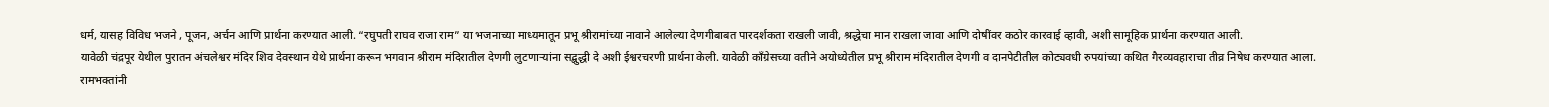धर्म, यासह विविध भजने , पूजन, अर्चन आणि प्रार्थना करण्यात आली. “रघुपती राघव राजा राम” या भजनाच्या माध्यमातून प्रभू श्रीरामांच्या नावाने आलेल्या देणगीबाबत पारदर्शकता राखली जावी, श्रद्धेचा मान राखला जावा आणि दोषींवर कठोर कारवाई व्हावी, अशी सामूहिक प्रार्थना करण्यात आली.
यावेळी चंद्रपूर येथील पुरातन अंचलेश्वर मंदिर शिव देवस्थान येथे प्रार्थना करून भगवान श्रीराम मंदिरातील देणगी लुटणाऱ्यांना सद्बुद्धी दे अशी ईश्वरचरणी प्रार्थना केली. यावेळी काँग्रेसच्या वतीने अयोध्येतील प्रभू श्रीराम मंदिरातील देणगी व दानपेटीतील कोट्यवधी रुपयांच्या कथित गैरव्यवहाराचा तीव्र निषेध करण्यात आला.
रामभक्तांनी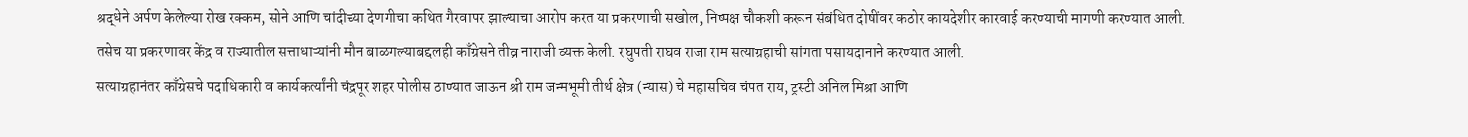श्रद्धेने अर्पण केलेल्या रोख रक्कम, सोने आणि चांदीच्या देणगीचा कथित गैरवापर झाल्याचा आरोप करत या प्रकरणाची सखोल, निष्पक्ष चौकशी करून संबंधित दोषींवर कठोर कायदेशीर कारवाई करण्याची मागणी करण्यात आली. तसेच या प्रकरणावर केंद्र व राज्यातील सत्ताधाऱ्यांनी मौन बाळगल्याबद्दलही काँग्रेसने तीव्र नाराजी व्यक्त केली. रघुपती राघव राजा राम सत्याग्रहाची सांगता पसायदानाने करण्यात आली.
सत्याग्रहानंतर काँग्रेसचे पदाधिकारी व कार्यकर्त्यांनी चंद्रपूर शहर पोलीस ठाण्यात जाऊन श्री राम जन्मभूमी तीर्थ क्षेत्र (न्यास) चे महासचिव चंपत राय, ट्रस्टी अनिल मिश्रा आणि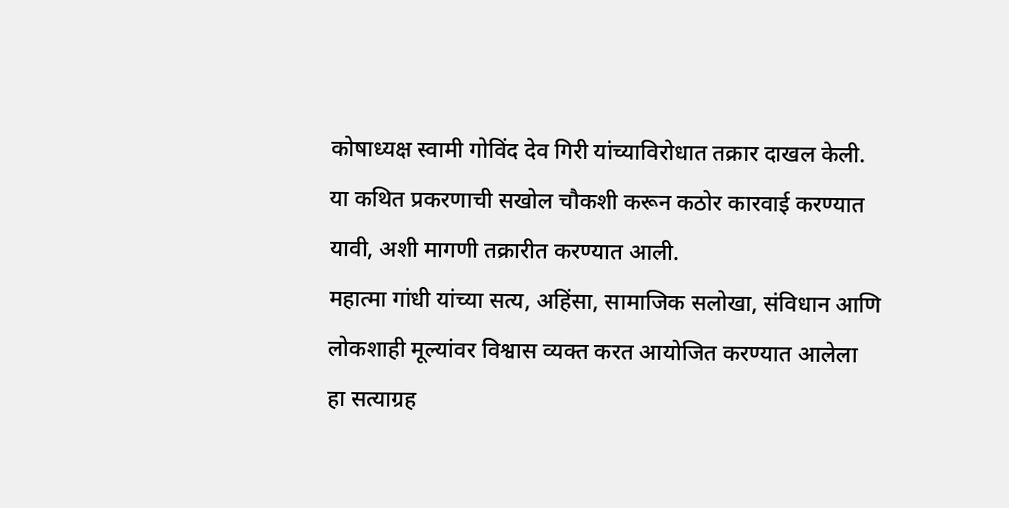कोषाध्यक्ष स्वामी गोविंद देव गिरी यांच्याविरोधात तक्रार दाखल केली. या कथित प्रकरणाची सखोल चौकशी करून कठोर कारवाई करण्यात यावी, अशी मागणी तक्रारीत करण्यात आली.
महात्मा गांधी यांच्या सत्य, अहिंसा, सामाजिक सलोखा, संविधान आणि लोकशाही मूल्यांवर विश्वास व्यक्त करत आयोजित करण्यात आलेला हा सत्याग्रह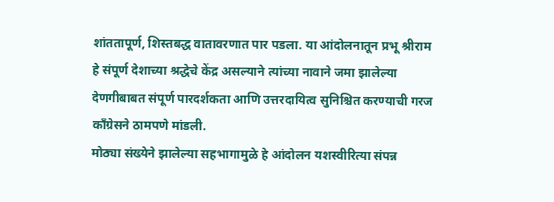शांततापूर्ण, शिस्तबद्ध वातावरणात पार पडला. या आंदोलनातून प्रभू श्रीराम हे संपूर्ण देशाच्या श्रद्धेचे केंद्र असल्याने त्यांच्या नावाने जमा झालेल्या देणगीबाबत संपूर्ण पारदर्शकता आणि उत्तरदायित्व सुनिश्चित करण्याची गरज काँग्रेसने ठामपणे मांडली.
मोठ्या संख्येने झालेल्या सहभागामुळे हे आंदोलन यशस्वीरित्या संपन्न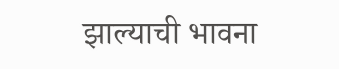झाल्याची भावना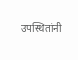उपस्थितांनी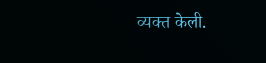व्यक्त केली.